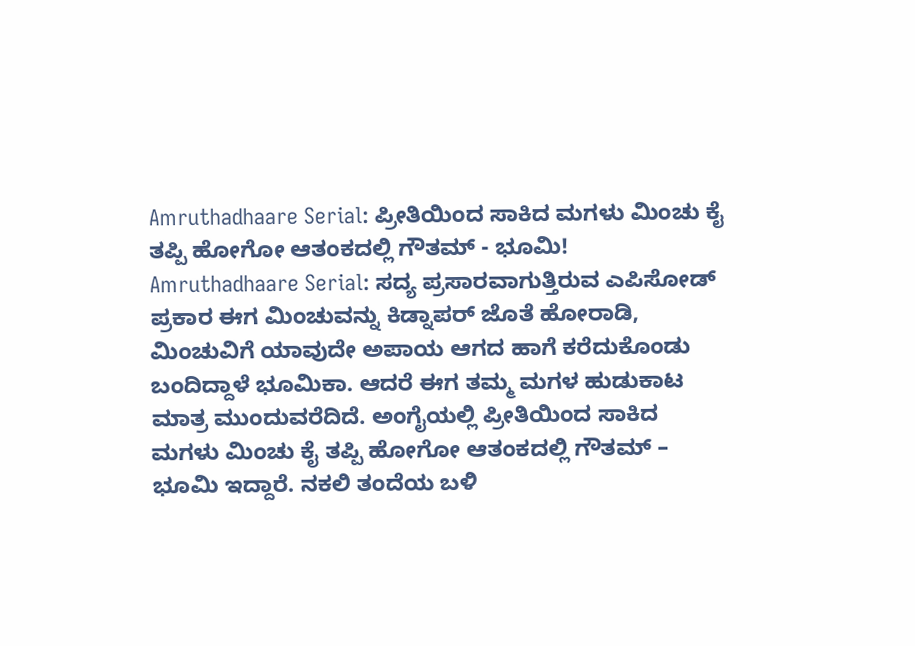Amruthadhaare Serial: ಪ್ರೀತಿಯಿಂದ ಸಾಕಿದ ಮಗಳು ಮಿಂಚು ಕೈ ತಪ್ಪಿ ಹೋಗೋ ಆತಂಕದಲ್ಲಿ ಗೌತಮ್ - ಭೂಮಿ!
Amruthadhaare Serial: ಸದ್ಯ ಪ್ರಸಾರವಾಗುತ್ತಿರುವ ಎಪಿಸೋಡ್ ಪ್ರಕಾರ ಈಗ ಮಿಂಚುವನ್ನು ಕಿಡ್ನಾಪರ್ ಜೊತೆ ಹೋರಾಡಿ, ಮಿಂಚುವಿಗೆ ಯಾವುದೇ ಅಪಾಯ ಆಗದ ಹಾಗೆ ಕರೆದುಕೊಂಡು ಬಂದಿದ್ದಾಳೆ ಭೂಮಿಕಾ. ಆದರೆ ಈಗ ತಮ್ಮ ಮಗಳ ಹುಡುಕಾಟ ಮಾತ್ರ ಮುಂದುವರೆದಿದೆ. ಅಂಗೈಯಲ್ಲಿ ಪ್ರೀತಿಯಿಂದ ಸಾಕಿದ ಮಗಳು ಮಿಂಚು ಕೈ ತಪ್ಪಿ ಹೋಗೋ ಆತಂಕದಲ್ಲಿ ಗೌತಮ್ – ಭೂಮಿ ಇದ್ದಾರೆ. ನಕಲಿ ತಂದೆಯ ಬಳಿ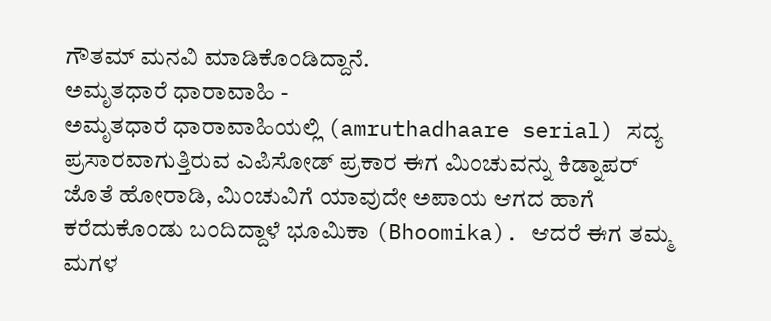ಗೌತಮ್ ಮನವಿ ಮಾಡಿಕೊಂಡಿದ್ದಾನೆ.
ಅಮೃತಧಾರೆ ಧಾರಾವಾಹಿ -
ಅಮೃತಧಾರೆ ಧಾರಾವಾಹಿಯಲ್ಲಿ (amruthadhaare serial) ಸದ್ಯ ಪ್ರಸಾರವಾಗುತ್ತಿರುವ ಎಪಿಸೋಡ್ ಪ್ರಕಾರ ಈಗ ಮಿಂಚುವನ್ನು ಕಿಡ್ನಾಪರ್ ಜೊತೆ ಹೋರಾಡಿ, ಮಿಂಚುವಿಗೆ ಯಾವುದೇ ಅಪಾಯ ಆಗದ ಹಾಗೆ ಕರೆದುಕೊಂಡು ಬಂದಿದ್ದಾಳೆ ಭೂಮಿಕಾ (Bhoomika). ಆದರೆ ಈಗ ತಮ್ಮ ಮಗಳ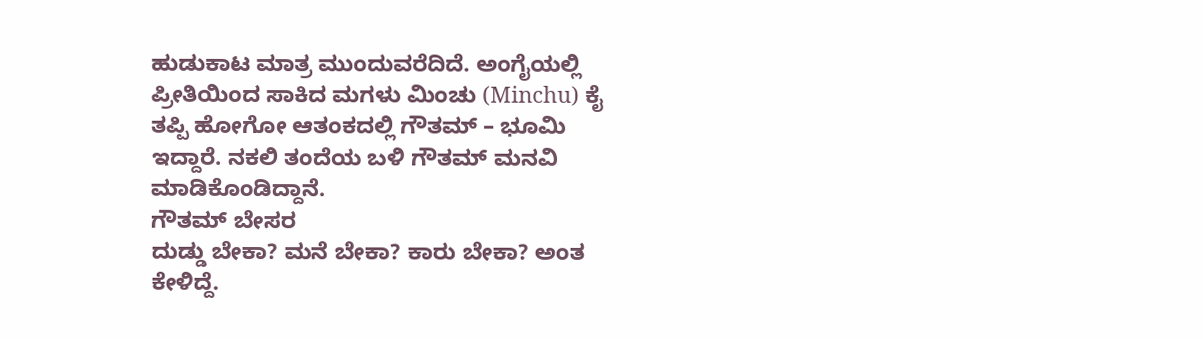ಹುಡುಕಾಟ ಮಾತ್ರ ಮುಂದುವರೆದಿದೆ. ಅಂಗೈಯಲ್ಲಿ ಪ್ರೀತಿಯಿಂದ ಸಾಕಿದ ಮಗಳು ಮಿಂಚು (Minchu) ಕೈ ತಪ್ಪಿ ಹೋಗೋ ಆತಂಕದಲ್ಲಿ ಗೌತಮ್ – ಭೂಮಿ ಇದ್ದಾರೆ. ನಕಲಿ ತಂದೆಯ ಬಳಿ ಗೌತಮ್ ಮನವಿ ಮಾಡಿಕೊಂಡಿದ್ದಾನೆ.
ಗೌತಮ್ ಬೇಸರ
ದುಡ್ಡು ಬೇಕಾ? ಮನೆ ಬೇಕಾ? ಕಾರು ಬೇಕಾ? ಅಂತ ಕೇಳಿದ್ದೆ.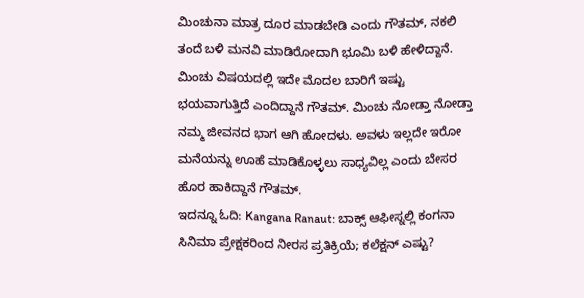ಮಿಂಚುನಾ ಮಾತ್ರ ದೂರ ಮಾಡಬೇಡಿ ಎಂದು ಗೌತಮ್, ನಕಲಿ ತಂದೆ ಬಳಿ ಮನವಿ ಮಾಡಿರೋದಾಗಿ ಭೂಮಿ ಬಳಿ ಹೇಳಿದ್ದಾನೆ. ಮಿಂಚು ವಿಷಯದಲ್ಲಿ ಇದೇ ಮೊದಲ ಬಾರಿಗೆ ಇಷ್ಟು ಭಯವಾಗುತ್ತಿದೆ ಎಂದಿದ್ದಾನೆ ಗೌತಮ್. ಮಿಂಚು ನೋಡ್ತಾ ನೋಡ್ತಾ ನಮ್ಮ ಜೀವನದ ಭಾಗ ಆಗಿ ಹೋದಳು. ಅವಳು ಇಲ್ಲದೇ ಇರೋ ಮನೆಯನ್ನು ಊಹೆ ಮಾಡಿಕೊಳ್ಳಲು ಸಾಧ್ಯವಿಲ್ಲ ಎಂದು ಬೇಸರ ಹೊರ ಹಾಕಿದ್ದಾನೆ ಗೌತಮ್.
ಇದನ್ನೂ ಓದಿ: Kangana Ranaut: ಬಾಕ್ಸ್ ಆಫೀಸ್ನಲ್ಲಿ ಕಂಗನಾ ಸಿನಿಮಾ ಪ್ರೇಕ್ಷಕರಿಂದ ನೀರಸ ಪ್ರತಿಕ್ರಿಯೆ; ಕಲೆಕ್ಷನ್ ಎಷ್ಟು?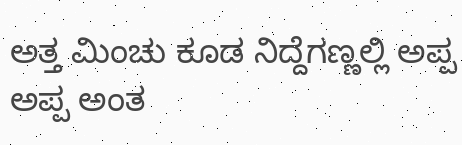ಅತ್ತ ಮಿಂಚು ಕೂಡ ನಿದ್ದೆಗಣ್ಣಲ್ಲಿ ಅಪ್ಪ ಅಪ್ಪ ಅಂತ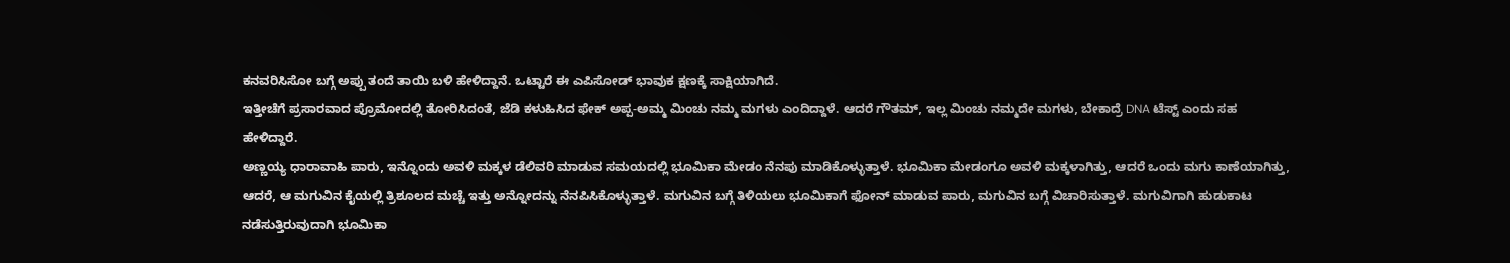ಕನವರಿಸಿಸೋ ಬಗ್ಗೆ ಅಪ್ಪು ತಂದೆ ತಾಯಿ ಬಳಿ ಹೇಳಿದ್ದಾನೆ. ಒಟ್ಟಾರೆ ಈ ಎಪಿಸೋಡ್ ಭಾವುಕ ಕ್ಷಣಕ್ಕೆ ಸಾಕ್ಷಿಯಾಗಿದೆ.
ಇತ್ತೀಚೆಗೆ ಪ್ರಸಾರವಾದ ಪ್ರೊಮೋದಲ್ಲಿ ತೋರಿಸಿದಂತೆ, ಜೆಡಿ ಕಳುಹಿಸಿದ ಫೇಕ್ ಅಪ್ಪ-ಅಮ್ಮ ಮಿಂಚು ನಮ್ಮ ಮಗಳು ಎಂದಿದ್ದಾಳೆ. ಆದರೆ ಗೌತಮ್, ಇಲ್ಲ ಮಿಂಚು ನಮ್ಮದೇ ಮಗಳು, ಬೇಕಾದ್ರೆ DNA ಟೆಸ್ಟ್ ಎಂದು ಸಹ ಹೇಳಿದ್ದಾರೆ.
ಅಣ್ಣಯ್ಯ ಧಾರಾವಾಹಿ ಪಾರು, ಇನ್ನೊಂದು ಅವಳಿ ಮಕ್ಕಳ ಡೆಲಿವರಿ ಮಾಡುವ ಸಮಯದಲ್ಲಿ ಭೂಮಿಕಾ ಮೇಡಂ ನೆನಪು ಮಾಡಿಕೊಳ್ಳುತ್ತಾಳೆ. ಭೂಮಿಕಾ ಮೇಡಂಗೂ ಅವಳಿ ಮಕ್ಕಳಾಗಿತ್ತು, ಆದರೆ ಒಂದು ಮಗು ಕಾಣೆಯಾಗಿತ್ತು,
ಆದರೆ, ಆ ಮಗುವಿನ ಕೈಯಲ್ಲಿ ತ್ರಿಶೂಲದ ಮಚ್ಚೆ ಇತ್ತು ಅನ್ನೋದನ್ನು ನೆನಪಿಸಿಕೊಳ್ಳುತ್ತಾಳೆ. ಮಗುವಿನ ಬಗ್ಗೆ ತಿಳಿಯಲು ಭೂಮಿಕಾಗೆ ಫೋನ್ ಮಾಡುವ ಪಾರು, ಮಗುವಿನ ಬಗ್ಗೆ ವಿಚಾರಿಸುತ್ತಾಳೆ. ಮಗುವಿಗಾಗಿ ಹುಡುಕಾಟ ನಡೆಸುತ್ತಿರುವುದಾಗಿ ಭೂಮಿಕಾ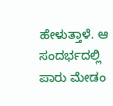ಹೇಳುತ್ತಾಳೆ. ಆ ಸಂದರ್ಭದಲ್ಲಿ ಪಾರು ಮೇಡಂ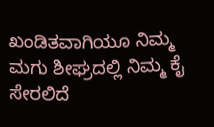ಖಂಡಿತವಾಗಿಯೂ ನಿಮ್ಮ ಮಗು ಶೀಘ್ರದಲ್ಲಿ ನಿಮ್ಮ ಕೈ ಸೇರಲಿದೆ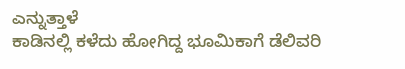ಎನ್ನುತ್ತಾಳೆ
ಕಾಡಿನಲ್ಲಿ ಕಳೆದು ಹೋಗಿದ್ದ ಭೂಮಿಕಾಗೆ ಡೆಲಿವರಿ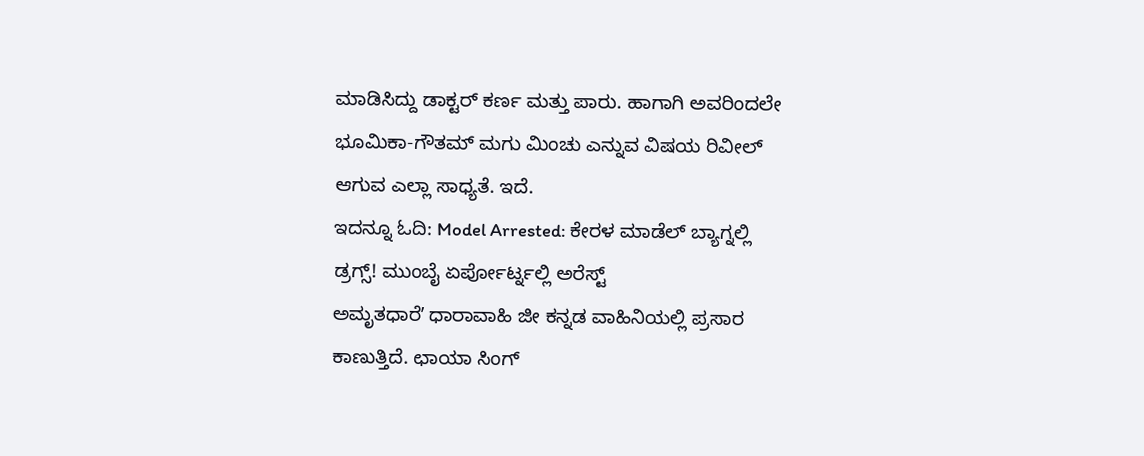ಮಾಡಿಸಿದ್ದು ಡಾಕ್ಟರ್ ಕರ್ಣ ಮತ್ತು ಪಾರು. ಹಾಗಾಗಿ ಅವರಿಂದಲೇ ಭೂಮಿಕಾ-ಗೌತಮ್ ಮಗು ಮಿಂಚು ಎನ್ನುವ ವಿಷಯ ರಿವೀಲ್ ಆಗುವ ಎಲ್ಲಾ ಸಾಧ್ಯತೆ. ಇದೆ.
ಇದನ್ನೂ ಓದಿ: Model Arrested: ಕೇರಳ ಮಾಡೆಲ್ ಬ್ಯಾಗ್ನಲ್ಲಿ ಡ್ರಗ್ಸ್! ಮುಂಬೈ ಏರ್ಪೋರ್ಟ್ನಲ್ಲಿ ಅರೆಸ್ಟ್
ಅಮೃತಧಾರೆʼ ಧಾರಾವಾಹಿ ಜೀ ಕನ್ನಡ ವಾಹಿನಿಯಲ್ಲಿ ಪ್ರಸಾರ ಕಾಣುತ್ತಿದೆ. ಛಾಯಾ ಸಿಂಗ್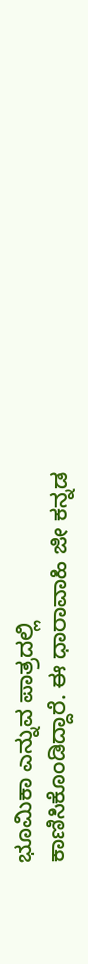ಭೂಮಿಕಾ ಎನ್ನುವ ಪಾತ್ರದಲ್ಲಿ ಕಾಣಿಸಿಕೊಂಡಿದ್ದಾರೆ. ಈ ಧಾರಾವಾಹಿ ಜೀ ಕನ್ನಡ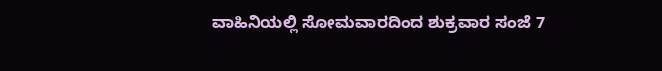ವಾಹಿನಿಯಲ್ಲಿ ಸೋಮವಾರದಿಂದ ಶುಕ್ರವಾರ ಸಂಜೆ 7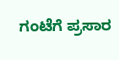ಗಂಟೆಗೆ ಪ್ರಸಾರ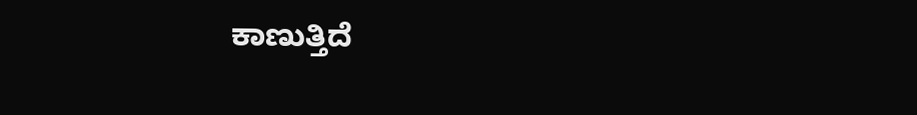ಕಾಣುತ್ತಿದೆ